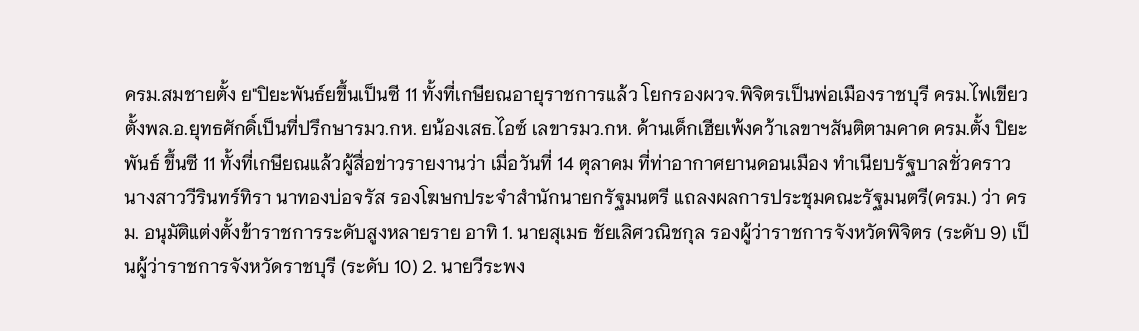ครม.สมชายตั้ง ย"ปิยะพันธ์ยขึ้นเป็นซี 11 ทั้งที่เกษียณอายุราชการแล้ว โยกรองผวจ.พิจิตรเป็นพ่อเมืองราชบุรี ครม.ไฟเขียวตั้งพล.อ.ยุทธศักดิ์เป็นที่ปรึกษารมว.กห. ยน้องเสธ.ไอซ์ เลขารมว.กห. ด้านเด็กเฮียเพ้งคว้าเลขาฯสันติตามคาด ครม.ตั้ง ปิยะพันธ์ ขึ้นซี 11 ทั้งที่เกษียณแล้วผู้สื่อข่าวรายงานว่า เมื่อวันที่ 14 ตุลาคม ที่ท่าอากาศยานดอนเมือง ทำเนียบรัฐบาลชั่วคราว นางสาววีรินทร์ทิรา นาทองบ่อจรัส รองโฆษกประจำสำนักนายกรัฐมนตรี แถลงผลการประชุมคณะรัฐมนตรี(ครม.) ว่า ครม. อนุมัติแต่งตั้งข้าราชการระดับสูงหลายราย อาทิ 1. นายสุเมธ ชัยเลิศวณิชกุล รองผู้ว่าราชการจังหวัดพิจิตร (ระดับ 9) เป็นผู้ว่าราชการจังหวัดราชบุรี (ระดับ 10) 2. นายวีระพง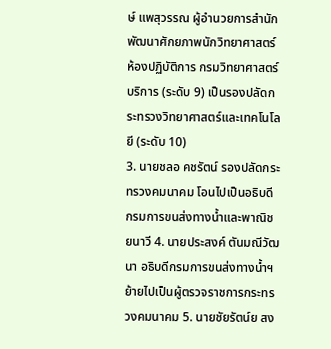ษ์ แพสุวรรณ ผู้อำนวยการสำนักพัฒนาศักยภาพนักวิทยาศาสตร์ห้องปฏิบัติการ กรมวิทยาศาสตร์บริการ (ระดับ 9) เป็นรองปลัดกระทรวงวิทยาศาสตร์และเทคโนโลยี (ระดับ 10)
3. นายชลอ คชรัตน์ รองปลัดกระทรวงคมนาคม โอนไปเป็นอธิบดีกรมการขนส่งทางน้ำและพาณิชยนาวี 4. นายประสงค์ ตันมณีวัฒนา อธิบดีกรมการขนส่งทางน้ำฯ ย้ายไปเป็นผู้ตรวจราชการกระทรวงคมนาคม 5. นายชัยรัตน์ย สง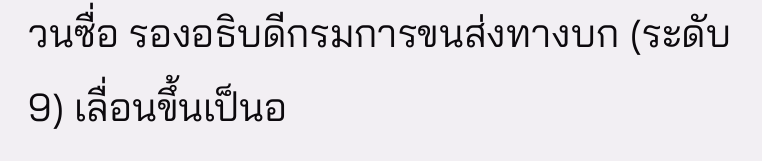วนซื่อ รองอธิบดีกรมการขนส่งทางบก (ระดับ 9) เลื่อนขึ้นเป็นอ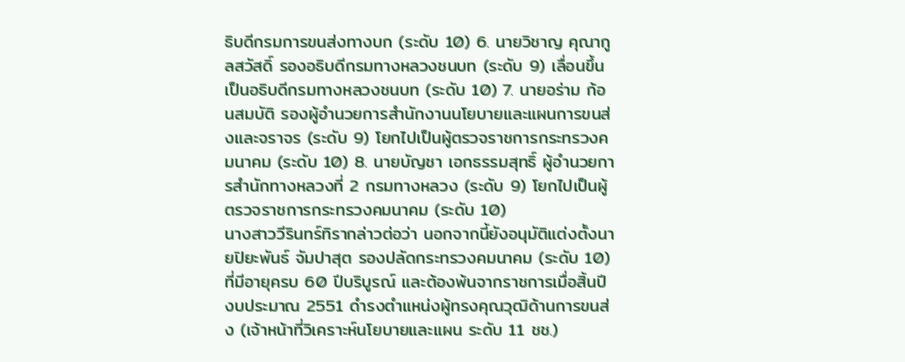ธิบดีกรมการขนส่งทางบก (ระดับ 10) 6. นายวิชาญ คุณากูลสวัสดิ์ รองอธิบดีกรมทางหลวงชนบท (ระดับ 9) เลื่อนขึ้นเป็นอธิบดีกรมทางหลวงชนบท (ระดับ 10) 7. นายอร่าม ก้อนสมบัติ รองผู้อำนวยการสำนักงานนโยบายและแผนการขนส่งและจราจร (ระดับ 9) โยกไปเป็นผู้ตรวจราชการกระทรวงคมนาคม (ระดับ 10) 8. นายบัญชา เอกธรรมสุทธิ์ ผู้อำนวยการสำนักทางหลวงที่ 2 กรมทางหลวง (ระดับ 9) โยกไปเป็นผู้ตรวจราชการกระทรวงคมนาคม (ระดับ 10)
นางสาววีรินทร์ทิรากล่าวต่อว่า นอกจากนี้ยังอนุมัติแต่งตั้งนายปิยะพันธ์ จัมปาสุต รองปลัดกระทรวงคมนาคม (ระดับ 10) ที่มีอายุครบ 60 ปีบริบูรณ์ และต้องพ้นจากราชการเมื่อสิ้นปีงบประมาณ 2551 ดำรงตำแหน่งผู้ทรงคุณวุฒิด้านการขนส่ง (เจ้าหน้าที่วิเคราะห์นโยบายและแผน ระดับ 11 ชช.)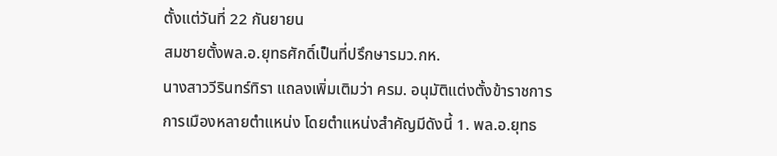ตั้งแต่วันที่ 22 กันยายน
สมชายตั้งพล.อ.ยุทธศักดิ์เป็นที่ปรึกษารมว.กห.
นางสาววีรินทร์ทิรา แถลงเพิ่มเติมว่า ครม. อนุมัติแต่งตั้งข้าราชการการเมืองหลายตำแหน่ง โดยตำแหน่งสำคัญมีดังนี้ 1. พล.อ.ยุทธ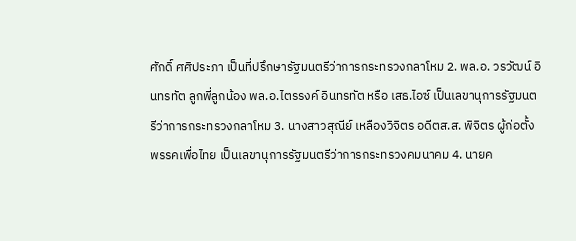ศักดิ์ ศศิประภา เป็นที่ปรึกษารัฐมนตรีว่าการกระทรวงกลาโหม 2. พล.อ. วรวัฒน์ อินทรทัต ลูกพี่ลูกน้อง พล.อ.ไตรรงค์ อินทรทัต หรือ เสธ.ไอซ์ เป็นเลขานุการรัฐมนตรีว่าการกระทรวงกลาโหม 3. นางสาวสุณีย์ เหลืองวิจิตร อดีตส.ส. พิจิตร ผู้ก่อตั้งพรรคเพื่อไทย เป็นเลขานุการรัฐมนตรีว่าการกระทรวงคมนาคม 4. นายค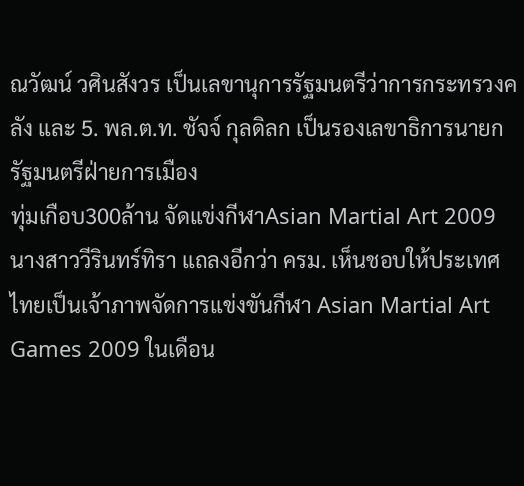ณวัฒน์ วศินสังวร เป็นเลขานุการรัฐมนตรีว่าการกระทรวงคลัง และ 5. พล.ต.ท. ชัจจ์ กุลดิลก เป็นรองเลขาธิการนายกรัฐมนตรีฝ่ายการเมือง
ทุ่มเกือบ300ล้าน จัดแข่งกีฬาAsian Martial Art 2009
นางสาววีรินทร์ทิรา แถลงอีกว่า ครม. เห็นชอบให้ประเทศไทยเป็นเจ้าภาพจัดการแข่งขันกีฬา Asian Martial Art Games 2009 ในเดือน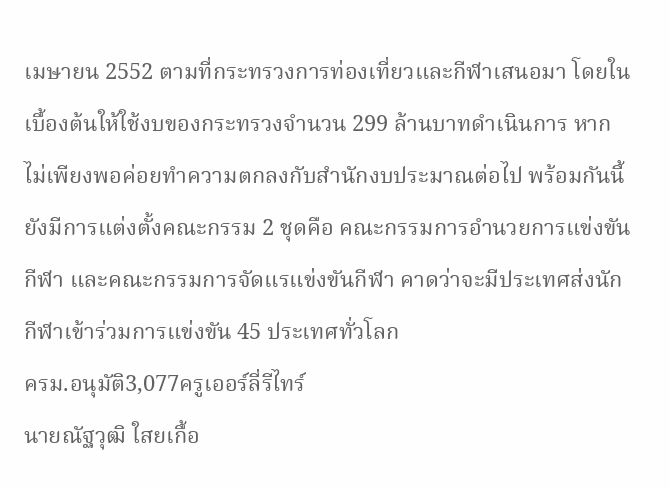เมษายน 2552 ตามที่กระทรวงการท่องเที่ยวและกีฬาเสนอมา โดยในเบื้องต้นให้ใช้งบของกระทรวงจำนวน 299 ล้านบาทดำเนินการ หากไม่เพียงพอค่อยทำความตกลงกับสำนักงบประมาณต่อไป พร้อมกันนี้ยังมีการแต่งตั้งคณะกรรม 2 ชุดคือ คณะกรรมการอำนวยการแข่งขันกีฬา และคณะกรรมการจัดแรแข่งขันกีฬา คาดว่าจะมีประเทศส่งนักกีฬาเข้าร่วมการแข่งขัน 45 ประเทศทั่วโลก
ครม.อนุมัติ3,077ครูเออร์ลี่รีไทร์
นายณัฐวุฒิ ใสยเกื้อ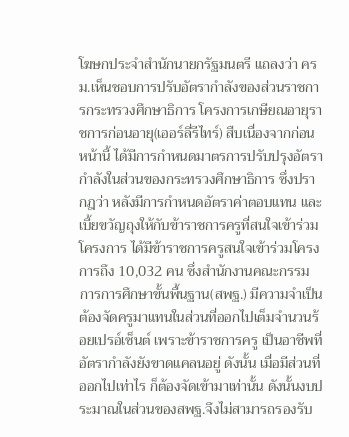โฆษกประจำสำนักนายกรัฐมนตรี แถลงว่า ครม.เห็นชอบการปรับอัตรากำลังของส่วนราชการกระทรวงศึกษาธิการ โครงการเกษียณอายุราชการก่อนอายุ(เออร์ลี่รีไทร์) สืบเนื่องจากก่อนหน้านี้ ได้มีการกำหนดมาตรการปรับปรุงอัตรากำลังในส่วนของกระทรวงศึกษาธิการ ซึ่งปรากฎว่า หลังมีการกำหนดอัตราค่าตอบแทน และเบี้ยขวัญถุงให้กับข้าราชการครูที่สนใจเข้าร่วมโครงการ ได้มีข้าราชการครูสนใจเข้าร่วมโครงการถึง 10,032 คน ซึ่งสำนักงานคณะกรรมการการศึกษาขั้นพื้นฐาน(สพฐ.) มีความจำเป็นต้องจัดครูมาแทนในส่วนที่ออกไปเต็มจำนวนร้อยเปรอ์เซ็นต์ เพราะข้าราชการครู เป็นอาชีพที่อัตรากำลังยังขาดแคลนอยู่ ดังนั้น เมื่อมีส่วนที่ออกไปเท่าไร ก็ต้องจัดเข้ามาเท่านั้น ดังนั้นงบประมาณในส่วนของสพฐ.จึงไม่สามารถรองรับ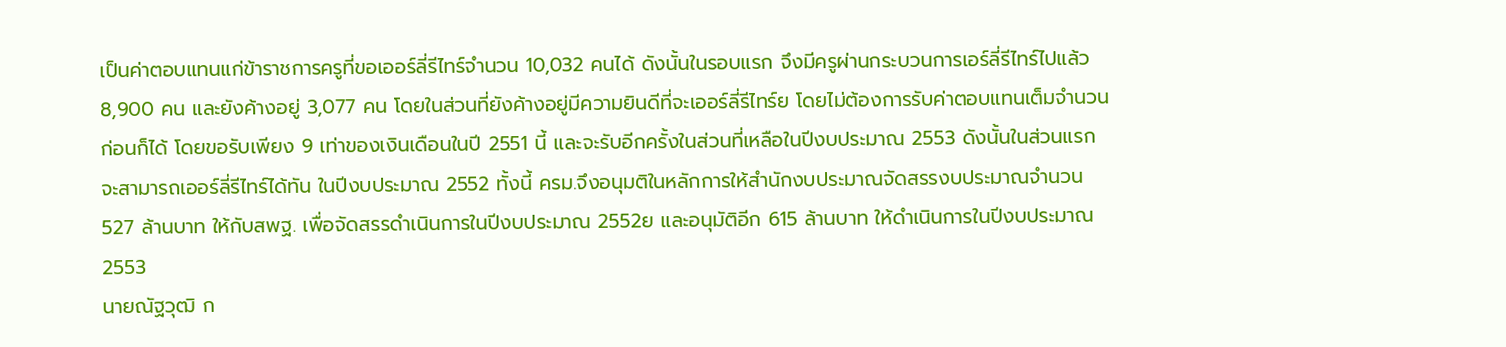เป็นค่าตอบแทนแก่ข้าราชการครูที่ขอเออร์ลี่รีไทร์จำนวน 10,032 คนได้ ดังนั้นในรอบแรก จึงมีครูผ่านกระบวนการเอร์ลี่รีไทร์ไปแล้ว 8,900 คน และยังค้างอยู่ 3,077 คน โดยในส่วนที่ยังค้างอยู่มีความยินดีที่จะเออร์ลี่รีไทร์ย โดยไม่ต้องการรับค่าตอบแทนเต็มจำนวนก่อนก็ได้ โดยขอรับเพียง 9 เท่าของเงินเดือนในปี 2551 นี้ และจะรับอีกครั้งในส่วนที่เหลือในปีงบประมาณ 2553 ดังนั้นในส่วนแรก จะสามารถเออร์ลี่รีไทร์ได้ทัน ในปีงบประมาณ 2552 ทั้งนี้ ครม.จึงอนุมติในหลักการให้สำนักงบประมาณจัดสรรงบประมาณจำนวน 527 ล้านบาท ให้กับสพฐ. เพื่อจัดสรรดำเนินการในปีงบประมาณ 2552ย และอนุมัติอีก 615 ล้านบาท ให้ดำเนินการในปีงบประมาณ 2553
นายณัฐวุฒิ ก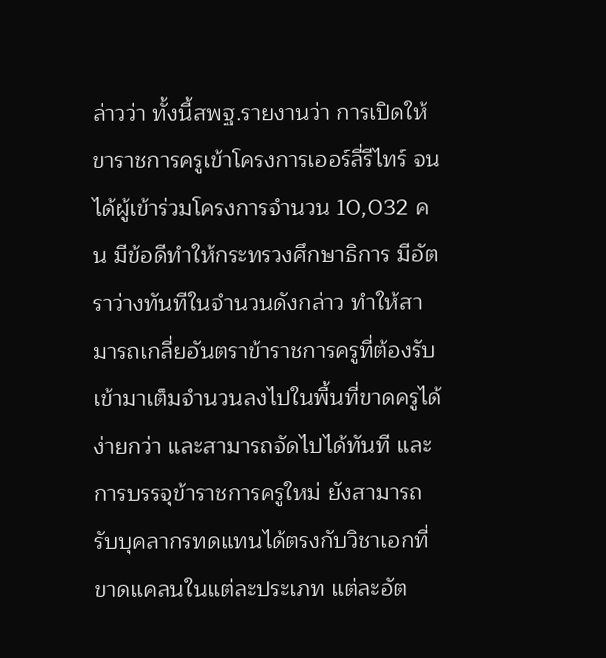ล่าวว่า ทั้งนี้สพฐ.รายงานว่า การเปิดให้ขาราชการครูเข้าโครงการเออร์ลี่รีไทร์ จนได้ผู้เข้าร่วมโครงการจำนวน 10,032 คน มีข้อดีทำให้กระทรวงศึกษาธิการ มีอัตราว่างทันทีในจำนวนดังกล่าว ทำให้สามารถเกลี่ยอันตราข้าราชการครูที่ต้องรับเข้ามาเต็มจำนวนลงไปในพื้นที่ขาดครูได้ง่ายกว่า และสามารถจัดไปได้ทันที และการบรรจุข้าราชการครูใหม่ ยังสามารถรับบุคลากรทดแทนได้ตรงกับวิชาเอกที่ขาดแคลนในแต่ละประเภท แต่ละอัต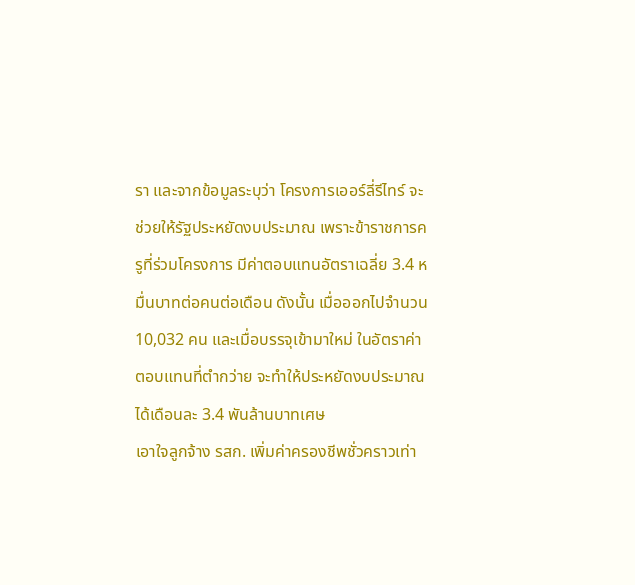รา และจากข้อมูลระบุว่า โครงการเออร์ลี่รีไทร์ จะช่วยให้รัฐประหยัดงบประมาณ เพราะข้าราชการครูที่ร่วมโครงการ มีค่าตอบแทนอัตราเฉลี่ย 3.4 หมื่นบาทต่อคนต่อเดือน ดังนั้น เมื่อออกไปจำนวน 10,032 คน และเมื่อบรรจุเข้ามาใหม่ ในอัตราค่าตอบแทนที่ตำกว่าย จะทำให้ประหยัดงบประมาณได้เดือนละ 3.4 พันล้านบาทเศษ
เอาใจลูกจ้าง รสก. เพิ่มค่าครองชีพชั่วคราวเท่า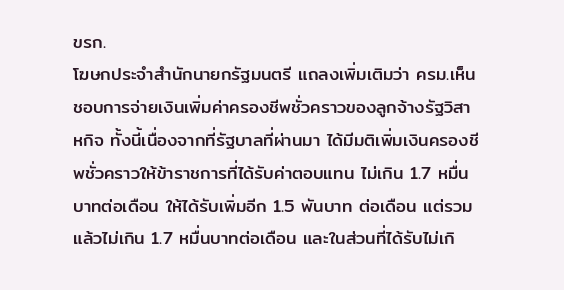ขรก.
โฆษกประจำสำนักนายกรัฐมนตรี แถลงเพิ่มเติมว่า ครม.เห็นชอบการจ่ายเงินเพิ่มค่าครองชีพชั่วคราวของลูกจ้างรัฐวิสาหกิจ ทั้งนี้เนื่องจากที่รัฐบาลที่ผ่านมา ได้มีมติเพิ่มเงินครองชีพชั่วคราวให้ข้าราชการที่ได้รับค่าตอบแทน ไม่เกิน 1.7 หมื่นบาทต่อเดือน ให้ได้รับเพิ่มอีก 1.5 พันบาท ต่อเดือน แต่รวมแล้วไม่เกิน 1.7 หมื่นบาทต่อเดือน และในส่วนที่ได้รับไม่เกิ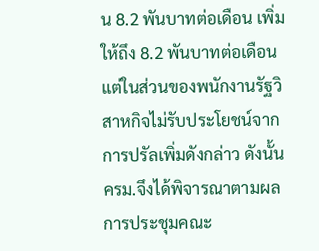น 8.2 พันบาทต่อเดือน เพิ่มให้ถึง 8.2 พันบาทต่อเดือน แต่ในส่วนของพนักงานรัฐวิสาหกิจไม่รับประโยชน์จากการปรัลเพิ่มดังกล่าว ดังนั้นครม.จึงได้พิจารณาตามผลการประชุมคณะ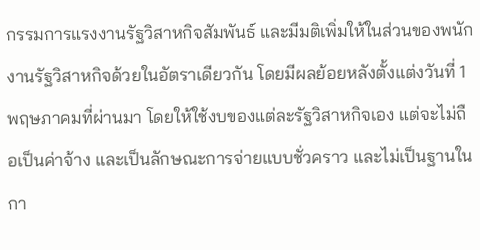กรรมการแรงงานรัฐวิสาหกิจสัมพันธ์ และมีมติเพิ่มให้ในส่วนของพนักงานรัฐวิสาหกิจด้วยในอัตราเดียวกัน โดยมีผลย้อยหลังตั้งแต่งวันที่ 1 พฤษภาคมที่ผ่านมา โดยให้ใช้งบของแต่ละรัฐวิสาหกิจเอง แต่จะไม่ถือเป็นค่าจ้าง และเป็นลักษณะการจ่ายแบบชั่วคราว และไม่เป็นฐานในกา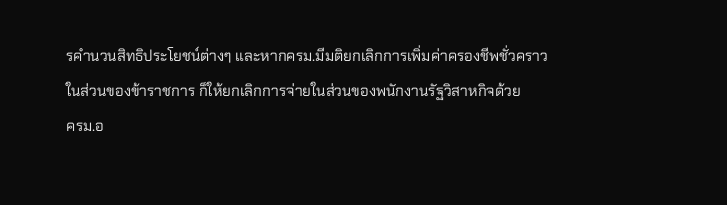รคำนวนสิทธิประโยชน์ต่างๆ และหากครม.มีมติยกเลิกการเพิ่มค่าครองชีพชั่วคราวในส่วนของข้าราชการ ก็ให้ยกเลิกการจ่ายในส่วนของพนักงานรัฐวิสาหกิจด้วย
ครม.อ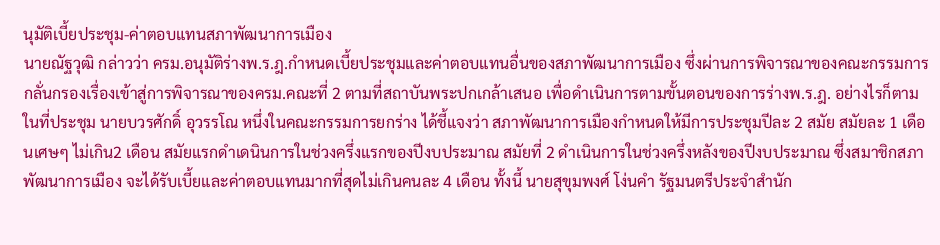นุมัติเบี้ยประชุม-ค่าตอบแทนสภาพัฒนาการเมือง
นายณัฐวุฒิ กล่าวว่า ครม.อนุมัติร่างพ.ร.ฎ.กำหนดเบี้ยประชุมและค่าตอบแทนอื่นของสภาพัฒนาการเมือง ซึ่งผ่านการพิจารณาของคณะกรรมการกลั่นกรองเรื่องเข้าสู่การพิจารณาของครม.คณะที่ 2 ตามที่สถาบันพระปกเกล้าเสนอ เพื่อดำเนินการตามขั้นตอนของการร่างพ.ร.ฎ. อย่างไรก็ตาม ในที่ประชุม นายบวรศักดิ์ อุวรรโณ หนึ่งในคณะกรรมการยกร่าง ได้ชี้แจงว่า สภาพัฒนาการเมืองกำหนดให้มีการประชุมปีละ 2 สมัย สมัยละ 1 เดือนเศษๆ ไม่เกิน2 เดือน สมัยแรกดำเดนินการในช่วงครึ่งแรกของปีงบประมาณ สมัยที่ 2 ดำเนินการในช่วงครึ่งหลังของปีงบประมาณ ซึ่งสมาชิกสภาพัฒนาการเมือง จะได้รับเบี้ยและค่าตอบแทนมากที่สุดไม่เกินคนละ 4 เดือน ทั้งนี้ นายสุขุมพงศ์ โง่นคำ รัฐมนตรีประจำสำนัก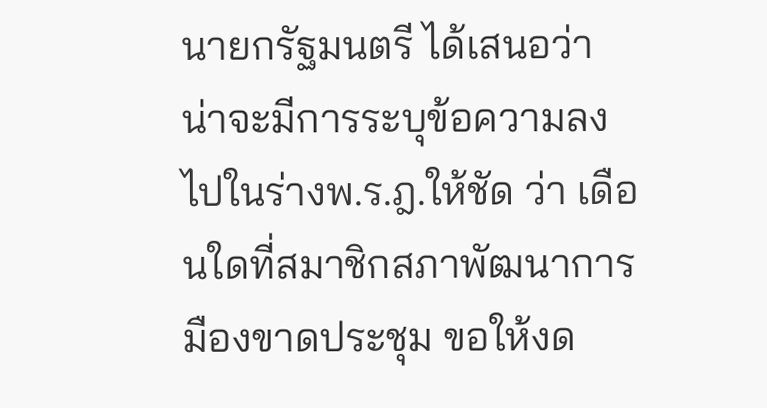นายกรัฐมนตรี ได้เสนอว่า น่าจะมีการระบุข้อความลงไปในร่างพ.ร.ฎ.ให้ชัด ว่า เดือนใดที่สมาชิกสภาพัฒนาการมืองขาดประชุม ขอให้งด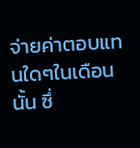จ่ายค่าตอบแทนใดๆในเดือนนั้น ซึ่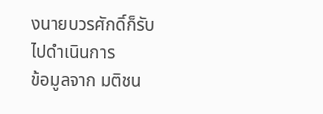งนายบวรศักดิ์ก็รับไปดำเนินการ
ข้อมูลจาก มติชน